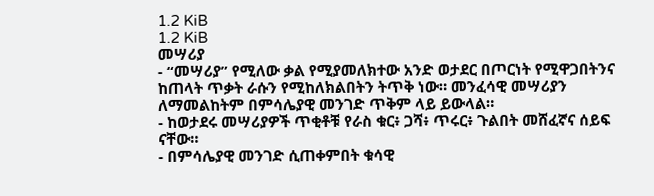1.2 KiB
1.2 KiB
መሣሪያ
- “መሣሪያ” የሚለው ቃል የሚያመለክተው አንድ ወታደር በጦርነት የሚዋጋበትንና ከጠላት ጥቃት ራሱን የሚከለክልበትን ትጥቅ ነው። መንፈሳዊ መሣሪያን ለማመልከትም በምሳሌያዊ መንገድ ጥቅም ላይ ይውላል።
- ከወታደሩ መሣሪያዎች ጥቂቶቹ የራስ ቁር፥ ጋሻ፥ ጥሩር፥ ጉልበት መሸፈኛና ሰይፍ ናቸው።
- በምሳሌያዊ መንገድ ሲጠቀምበት ቁሳዊ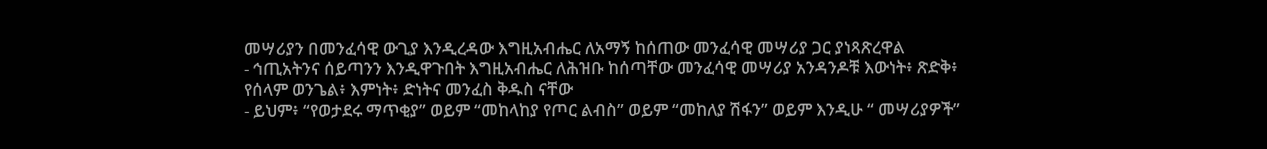መሣሪያን በመንፈሳዊ ውጊያ እንዲረዳው እግዚአብሔር ለአማኝ ከሰጠው መንፈሳዊ መሣሪያ ጋር ያነጻጽረዋል
- ኅጢአትንና ሰይጣንን እንዲዋጉበት እግዚአብሔር ለሕዝቡ ከሰጣቸው መንፈሳዊ መሣሪያ አንዳንዶቹ እውነት፥ ጽድቅ፥ የሰላም ወንጌል፥ እምነት፥ ድነትና መንፈስ ቅዱስ ናቸው
- ይህም፥ “የወታደሩ ማጥቂያ” ወይም “መከላከያ የጦር ልብስ” ወይም “መከለያ ሽፋን” ወይም እንዲሁ “ መሣሪያዎች”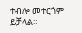ተብሎ መተርጎም ይቻላል።